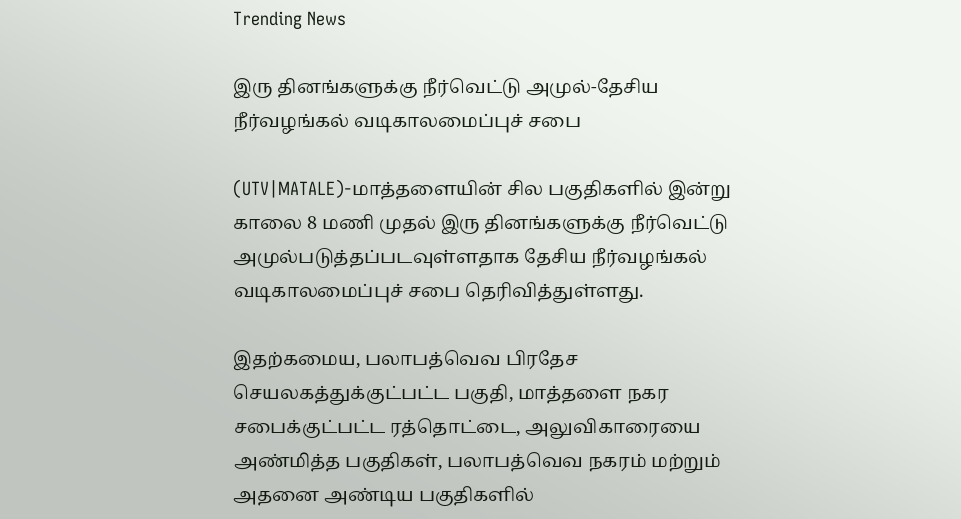Trending News

இரு தினங்களுக்கு நீர்வெட்டு அமுல்-தேசிய நீர்வழங்கல் வடிகாலமைப்புச் சபை

(UTV|MATALE)-மாத்தளையின் சில பகுதிகளில் இன்று காலை 8 மணி முதல் இரு தினங்களுக்கு நீர்வெட்டு அமுல்படுத்தப்படவுள்ளதாக தேசிய நீர்வழங்கல் வடிகாலமைப்புச் சபை தெரிவித்துள்ளது.

இதற்கமைய, பலாபத்வெவ பிரதேச செயலகத்துக்குட்பட்ட பகுதி, மாத்தளை நகர சபைக்குட்பட்ட ரத்தொட்டை, அலுவிகாரையை அண்மித்த பகுதிகள், பலாபத்வெவ நகரம் மற்றும் அதனை அண்டிய பகுதிகளில்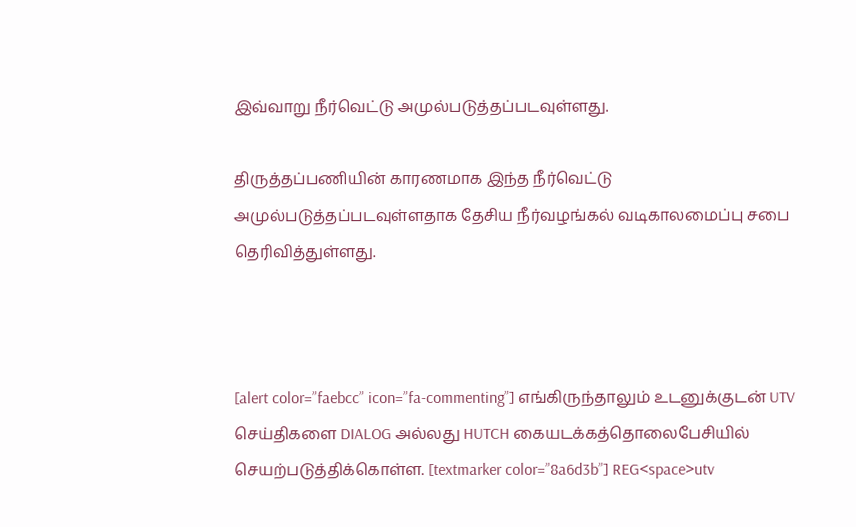இவ்வாறு நீர்வெட்டு அமுல்படுத்தப்படவுள்ளது.

திருத்தப்பணியின் காரணமாக இந்த நீர்வெட்டு அமுல்படுத்தப்படவுள்ளதாக தேசிய நீர்வழங்கல் வடிகாலமைப்பு சபை தெரிவித்துள்ளது.



[alert color=”faebcc” icon=”fa-commenting”] எங்கிருந்தாலும் உடனுக்குடன் UTV செய்திகளை DIALOG அல்லது HUTCH கையடக்கத்தொலைபேசியில் செயற்படுத்திக்கொள்ள. [textmarker color=”8a6d3b”] REG<space>utv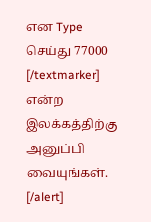என Type செய்து 77000 [/textmarker]   என்ற இலக்கத்திற்கு அனுப்பி வையுங்கள். [/alert]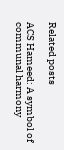Related posts

ACS Hameed: A symbol of communal harmony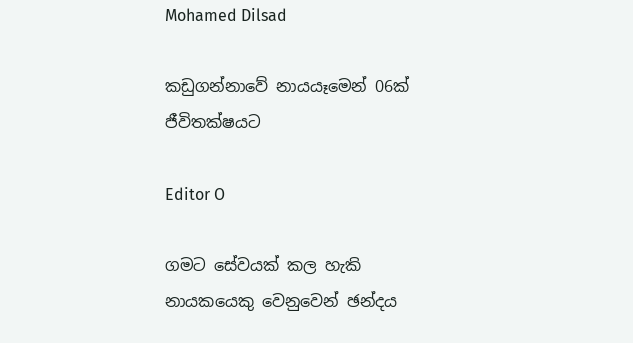Mohamed Dilsad

කඩුගන්නාවේ නායයෑමෙන් 06ක් ජීවිතක්ෂයට

Editor O

ගමට සේවයක් කල හැකි නායකයෙකු වෙනුවෙන් ඡන්දය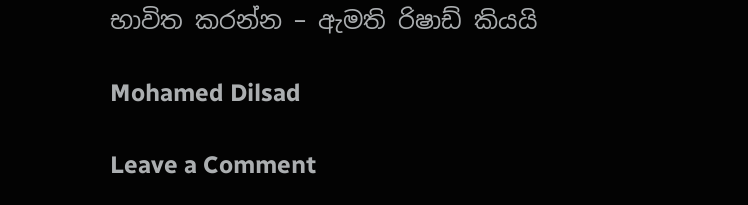භාවිත කරන්න – ඇමති රිෂාඩ් කියයි

Mohamed Dilsad

Leave a Comment